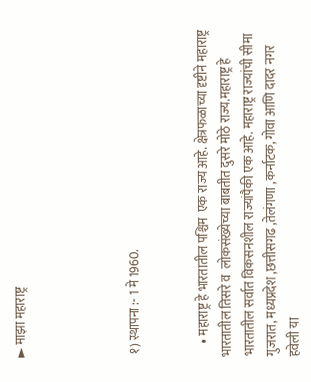► माझा महाराष्ट्र




 १) स्थापना :- 1 मे 1960.


     • महाराष्ट्र हे भारतातील पश्चिम  एक राज्य आहे. क्षेत्रफळाच्या दृष्टीने महाराष्ट्र भारतातील तिसरे व  लोकसंख्येच्या बाबतीत दुसरे मोठे राज्य.महाराष्ट्र हे भारतातील सर्वात विकसनशील राज्यांपैकी एक आहे. महाराष्ट्र राज्यांची सीमा गुजरात, मध्यप्रदेश ,छत्तीसगढ ,तेलंगणा ,कर्नाटक, गोवा आणि दादर नगर हवेली या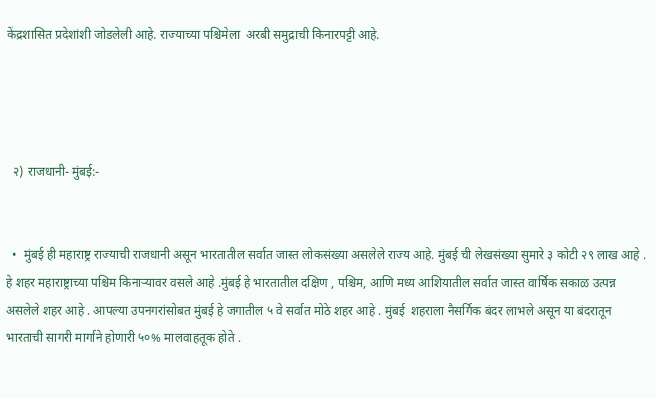केंद्रशासित प्रदेशांशी जोडलेली आहे. राज्याच्या पश्चिमेला  अरबी समुद्राची किनारपट्टी आहे.




  २) राजधानी- मुंबई:-


  •  मुंबई ही महाराष्ट्र राज्याची राजधानी असून भारतातील सर्वात जास्त लोकसंख्या असलेले राज्य आहे. मुंबई ची लेखसंख्या सुमारे ३ कोटी २९ लाख आहे . हे शहर महाराष्ट्राच्या पश्चिम किनाऱ्यावर वसले आहे .मुंबई हे भारतातील दक्षिण , पश्चिम, आणि मध्य आशियातील सर्वात जास्त वार्षिक सकाळ उत्पन्न असलेले शहर आहे . आपल्या उपनगरांसोबत मुंबई हे जगातील ५ वे सर्वात मोठे शहर आहे . मुंबई  शहराला नैसर्गिक बंदर लाभले असून या बंदरातून भारताची सागरी मार्गाने होणारी ५०% मालवाहतूक होते .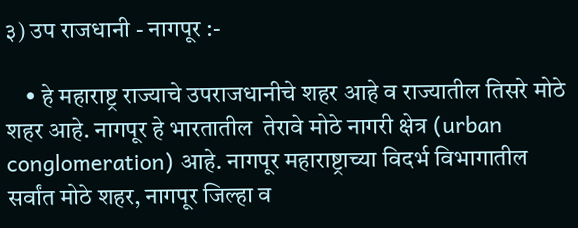३) उप राजधानी - नागपूर :-

    • हे महाराष्ट्र राज्याचे उपराजधानीचे शहर आहे व राज्यातील तिसरे मोठे शहर आहे. नागपूर हे भारतातील  तेरावे मोठे नागरी क्षेत्र (urban conglomeration) आहे. नागपूर महाराष्ट्राच्या विदर्भ विभागातील सर्वांत मोठे शहर, नागपूर जिल्हा व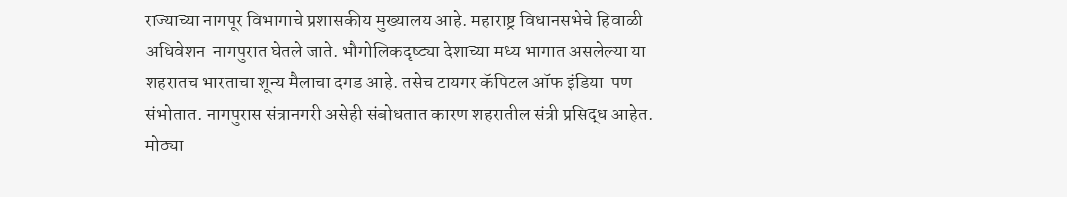राज्याच्या नागपूर विभागाचे प्रशासकीय मुख्यालय आहे. महाराष्ट्र विधानसभेचे हिवाळी अधिवेशन  नागपुरात घेतले जाते. भौगोलिकदृष्ट्या देशाच्या मध्य भागात असलेल्या या शहरातच भारताचा शून्य मैलाचा दगड आहे. तसेच टायगर कॅपिटल ऑफ इंडिया  पण संभोतात. नागपुरास संत्रानगरी असेही संबोधतात कारण शहरातील संत्री प्रसिद्ध आहेत. मोठ्या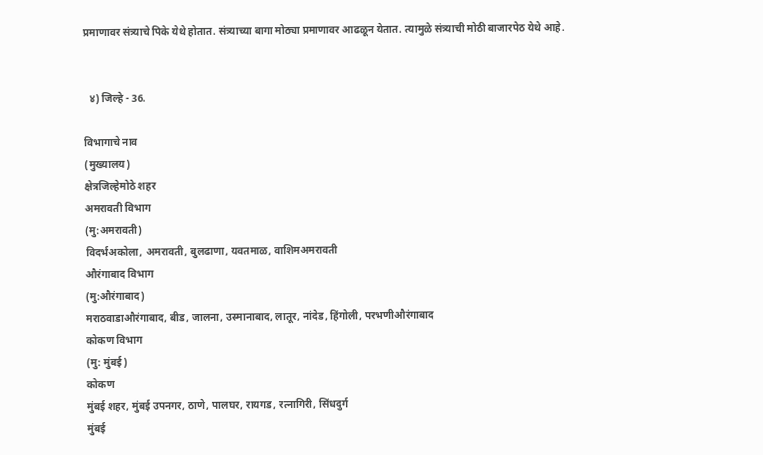प्रमाणावर संत्र्याचे पिके येथे होतात. संत्र्याच्या बागा मोठ्या प्रमाणावर आढळून येतात. त्यामुळे संत्र्याची मोठी बाजारपेठ येथे आहे.


  ४) जिल्हे - 36.

विभागाचे नाव
(मुख्यालय)
क्षेत्रजिल्हेमोठे शहर
अमरावती विभाग
(मु:अमरावती)
विदर्भअकोला, अमरावती, बुलढाणा, यवतमाळ, वाशिमअमरावती
औरंगाबाद विभाग
(मु:औरंगाबाद)
मराठवाडाऔरंगाबाद, बीड, जालना, उस्मानाबाद, लातूर, नांदेड, हिंगोली, परभणीऔरंगाबाद
कोकण विभाग
(मु: मुंबई)
कोकण
मुंबई शहर, मुंबई उपनगर, ठाणे, पालघर, रायगड, रत्नागिरी, सिंधदुर्ग
मुंबई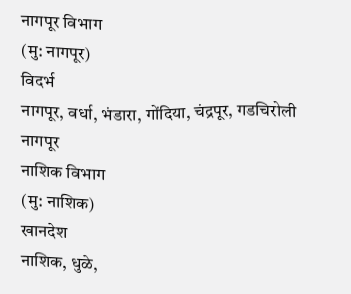नागपूर विभाग
(मु: नागपूर)
विदर्भ
नागपूर, वर्धा, भंडारा, गोंदिया, चंद्रपूर, गडचिरोली
नागपूर
नाशिक विभाग
(मु: नाशिक)
खानदेश
नाशिक, धुळे,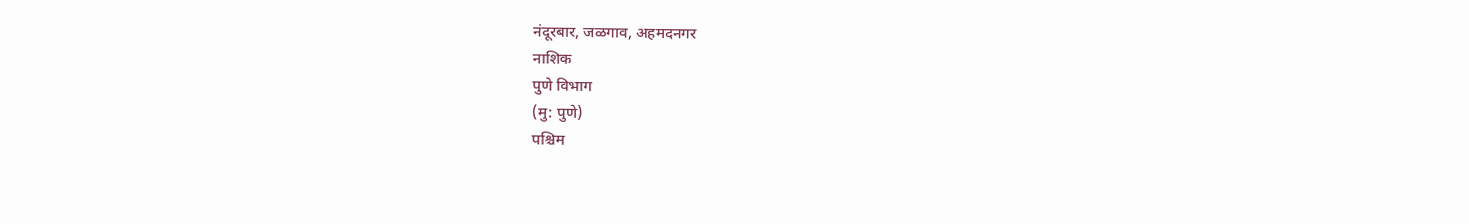नंदूरबार, जळगाव, अहमदनगर
नाशिक
पुणे विभाग
(मु: पुणे)
पश्चिम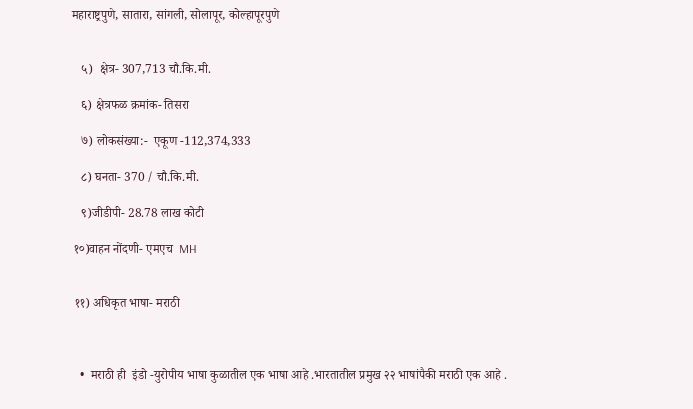महाराष्ट्रपुणे, सातारा, सांगली, सोलापूर, कोल्हापूरपुणे


   ५)  क्षेत्र- 307,713 चौ.कि.मी.

   ६) क्षेत्रफळ क्रमांक- तिसरा

   ७) लोकसंख्या:-  एकूण -112,374,333

   ८) घनता- 370 / चौ.कि.मी.

   ९)जीडीपी- 28.78 लाख कोटी

 १०)वाहन नोंदणी- एमएच  MH


 ११) अधिकृत भाषा- मराठी



   •  मराठी ही  इंडो -युरोपीय भाषा कुळातील एक भाषा आहे .भारतातील प्रमुख २२ भाषांपैकी मराठी एक आहे .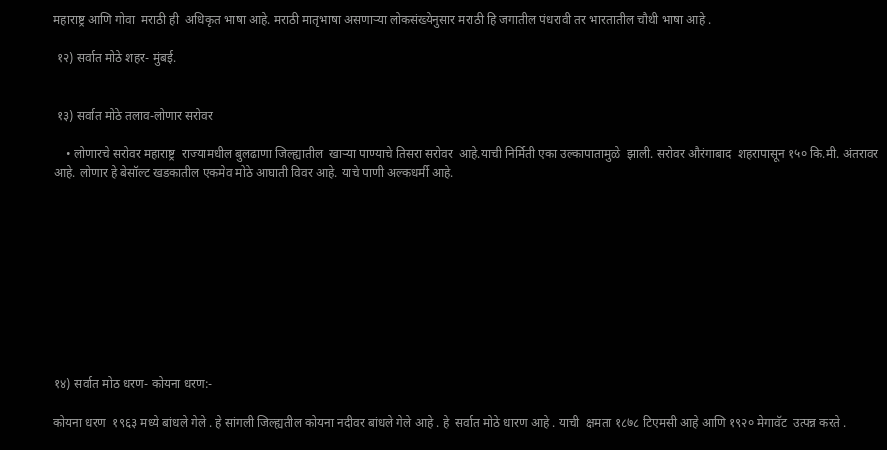महाराष्ट्र आणि गोवा  मराठी ही  अधिकृत भाषा आहे. मराठी मातृभाषा असणाऱ्या लोकसंख्येनुसार मराठी हि जगातील पंधरावी तर भारतातील चौथी भाषा आहे .

 १२) सर्वात मोठे शहर- मुंबई.


 १३) सर्वात मोठे तलाव-लोणार सरोवर

    • लोणारचे सरोवर महाराष्ट्र  राज्यामधील बुलढाणा जिल्ह्यातील  खाऱ्या पाण्याचे तिसरा सरोवर  आहे.याची निर्मिती एका उल्कापातामुळे  झाली. सरोवर औरंगाबाद  शहरापासून १५० कि.मी. अंतरावर आहे. लोणार हे बेसॉल्ट खडकातील एकमेव मोठे आघाती विवर आहे. याचे पाणी अल्कधर्मी आहे.










१४) सर्वात मोठ धरण- कोयना धरण:-

कोयना धरण  १९६३ मध्ये बांधले गेले . हे सांगली जिल्ह्यतील कोयना नदीवर बांधले गेले आहे . हे  सर्वात मोठे धारण आहे . याची  क्षमता १८७८ टिएमसी आहे आणि १९२० मेगावॅट  उत्पन्न करते .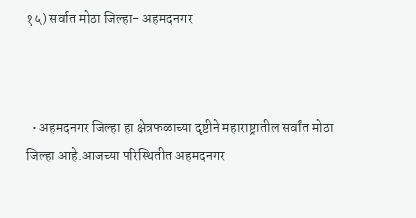१५) सर्वात मोठा जिल्हा- अहमदनगर



  • अहमदनगर जिल्हा हा क्षेत्रफळाच्या दृष्टीने महाराष्ट्रातील सर्वांत मोठा जिल्हा आहे.आजच्या परिस्थितीत अहमदनगर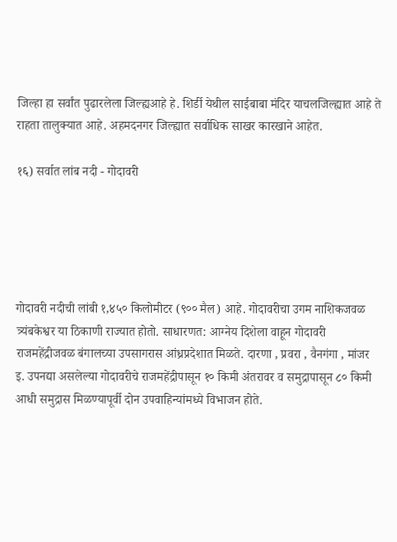जिल्हा हा सर्वांत पुढारलेला जिल्ह्यआहे हे. शिर्डी येथील साईबाबा मंदिर याचलजिल्ह्यात आहे ते राहता तालुक्यात आहे. अहमदनगर जिल्ह्यात सर्वाधिक साखर कारखाने आहेत.

१६) सर्वात लांब नदी - गोदावरी





गोदावरी नदीची लांबी १,४५० किलोमीटर (९०० मैल) आहे. गोदावरीचा उगम नाशिकजवळ त्र्यंबकेश्वर या ठिकाणी राज्यात होतो. साधारणत: आग्नेय दिशेला वाहून गोदावरी राजमहेंद्रीजवळ बंगालच्या उपसागरास आंध्रप्रदेशात मिळते. दारणा , प्रवरा , वैनगंगा , मांजर इ. उपनद्या असलेल्या गोदावरीचे राजमहेंद्रीपासून १० किमी अंतरावर व समुद्रापासून ८० किमी आधी समुद्रास मिळण्यापूर्वी दोन उपवाहिन्यांमध्ये विभाजन होते.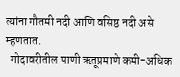त्यांना गौतमी नदी आणि वसिष्ठ नदी असे म्हणतात.
  गोदावरीतील पाणी ऋतूप्रमाणे कमी-अधिक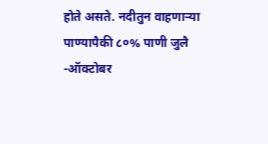होते असते. नदीतुन वाहणार्‍या  पाण्यापैकी ८०% पाणी जुलै -ऑक्टोबर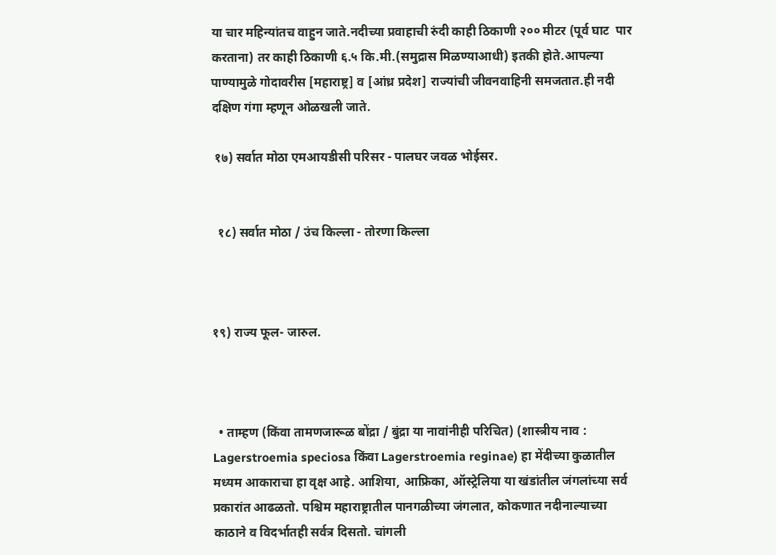या चार महिन्यांतच वाहुन जाते.नदीच्या प्रवाहाची रुंदी काही ठिकाणी २०० मीटर (पूर्व घाट  पार करताना) तर काही ठिकाणी ६.५ कि.मी.(समुद्रास मिळण्याआधी) इतकी होते.आपल्या पाण्यामुळे गोदावरीस [महाराष्ट्र] व [आंध्र प्रदेश] राज्यांची जीवनवाहिनी समजतात.ही नदी दक्षिण गंगा म्हणून ओळखली जाते.

 १७) सर्वात मोठा एमआयडीसी परिसर - पालघर जवळ भोईसर.


  १८) सर्वात मोठा / उंच किल्ला - तोरणा किल्ला



१९) राज्य फूल- जारुल.



  • ताम्हण (किंवा तामणजारूळ बोंद्रा / बुंद्रा या नावांनीही परिचित) (शास्त्रीय नाव : Lagerstroemia speciosa किंवा Lagerstroemia reginae) हा मेंदीच्या कुळातील मध्यम आकाराचा हा वृक्ष आहे. आशिया, आफ्रिका, ऑस्ट्रेलिया या खंडांतील जंगलांच्या सर्व प्रकारांत आढळतो. पश्चिम महाराष्ट्रातील पानगळीच्या जंगलात, कोकणात नदीनाल्याच्या काठाने व विदर्भातही सर्वत्र दिसतो. चांगली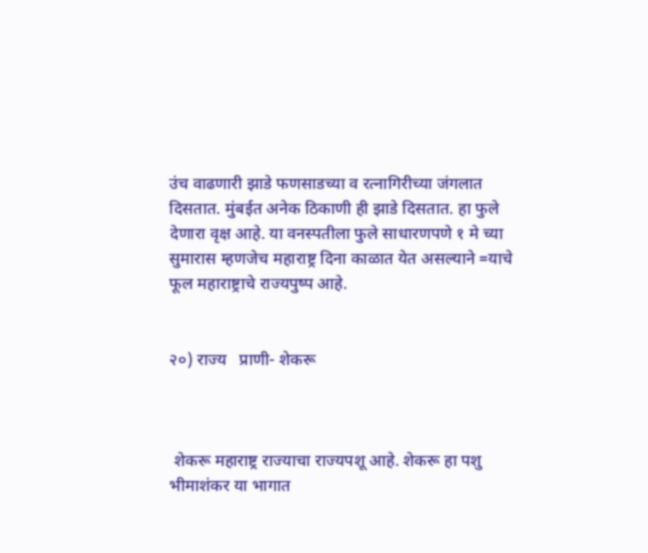उंच वाढणारी झाडे फणसाडच्या व रत्‍नागिरीच्या जंगलात दिसतात. मुंबईत अनेक ठिकाणी ही झाडे दिसतात. हा फुले देणारा वृक्ष आहे. या वनस्पतीला फुले साधारणपणे १ मे च्या सुमारास म्हणजेच महाराष्ट्र दिना काळात येत असल्याने =याचे फूल महाराष्ट्राचे राज्यपुष्प आहे.


२०) राज्य   प्राणी- शेकरू



 शेकरू महाराष्ट्र राज्याचा राज्यपशू आहे. शेकरू हा पशु भीमाशंकर या भागात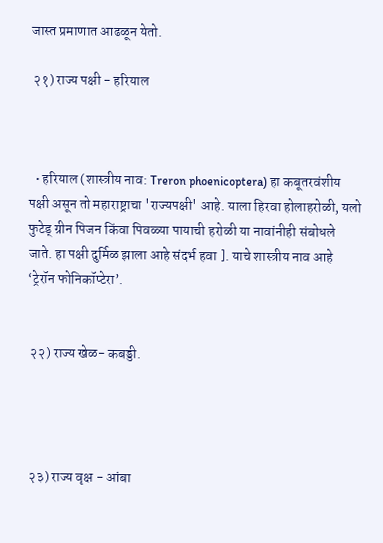जास्त प्रमाणात आढळून येतो.

 २१) राज्य पक्षी - हरियाल



  • हरियाल (शास्त्रीय नाव: Treron phoenicoptera) हा कबूतरवंशीय पक्षी असून तो महाराष्ट्राचा 'राज्यपक्षी' आहे. याला हिरवा होलाहरोळी, यलो फुटेड् ग्रीन पिजन किंवा पिवळ्या पायाची हरोळी या नावांनीही संबोधले जाते. हा पक्षी दुर्मिळ झाला आहे संदर्भ हवा ]. याचे शास्त्रीय नाव आहे ‘ट्रेरॉन फोनिकॉप्टेरा’.


 २२) राज्य खेळ- कबड्डी.




 २३) राज्य वृक्ष - आंबा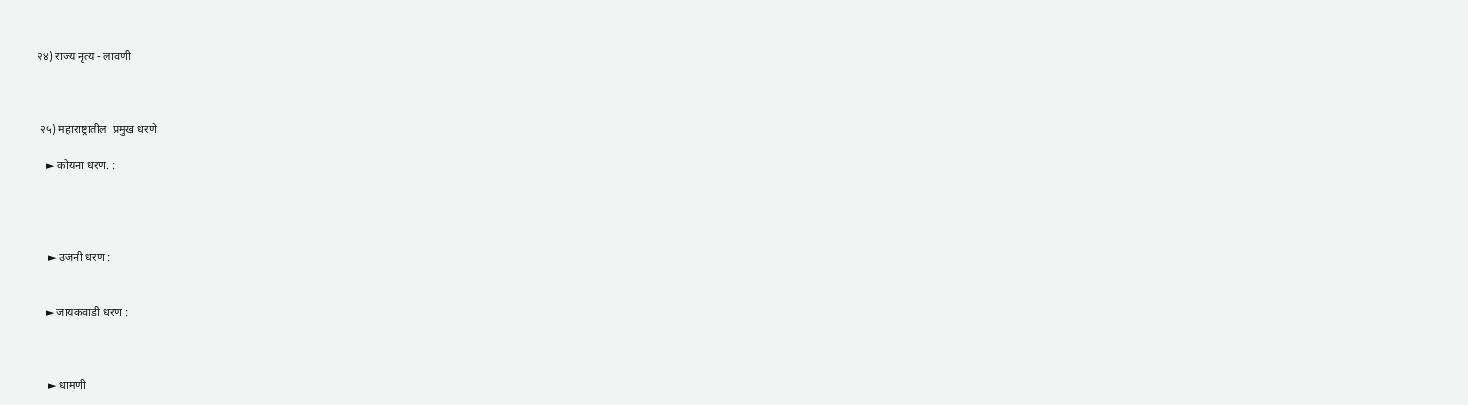२४) राज्य नृत्य - लावणी



 २५) महाराष्ट्रातील  प्रमुख धरणे

   ► कोयना धरण. :




    ► उजनी धरण :


   ► जायकवाडी धरण :



    ► धामणी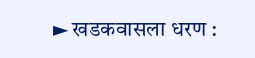► खडकवासला धरण :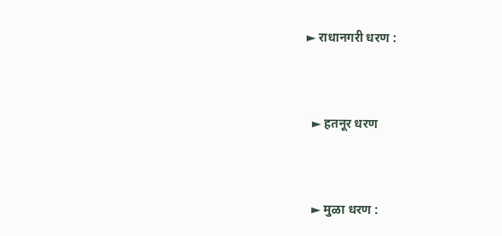► राधानगरी धरण :



  ► हतनूर धरण



  ► मुळा धरण :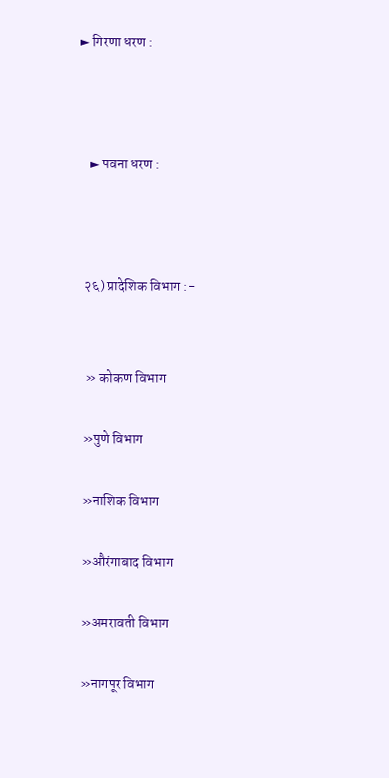► गिरणा धरण :



    ► पवना धरण :



  २६) प्रादेशिक विभाग :-


   » कोकण विभाग

  »पुणे विभाग

  »नाशिक विभाग

  »औरंगाबाद विभाग

  »अमरावती विभाग

  »नागपूर विभाग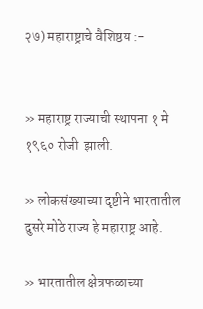२७) महाराष्ट्राचे वैशिष्ठय :-


» महाराष्ट्र राज्याची स्थापना १ मे १९६० रोजी  झाली.

» लोकसंख्याच्या दृष्टीने भारतातील दुसरे मोठे राज्य हे महाराष्ट्र आहे.

» भारतातील क्षेत्रफळाच्या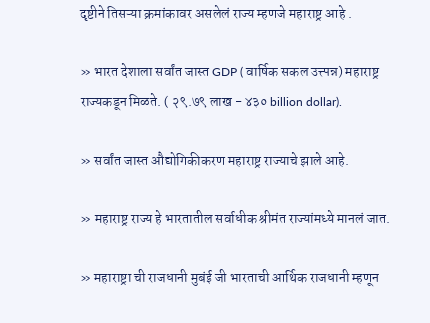दृष्टीने तिसऱ्या क्रमांकावर असलेलं राज्य म्हणजे महाराष्ट्र आहे .

» भारत देशाला सर्वांत जास्त GDP ( वार्षिक सकल उत्त्पन्न) महाराष्ट्र राज्यकडून मिळते. ( २९.७९ लाख - ४३० billion dollar).

» सर्वांत जास्त औद्योगिकीकरण महाराष्ट्र राज्याचे झाले आहे.

» महाराष्ट्र राज्य हे भारतातील सर्वाधीक श्रीमंत राज्यांमध्ये मानलं जात.

» महाराष्ट्रा ची राजधानी मुबंई जी भारताची आर्थिक राजधानी म्हणून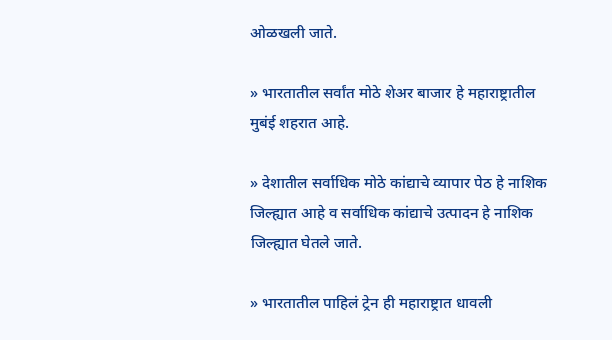ओळखली जाते.

» भारतातील सर्वांत मोठे शेअर बाजार हे महाराष्ट्रातील मुबंई शहरात आहे.

» देशातील सर्वाधिक मोठे कांद्याचे व्यापार पेठ हे नाशिक जिल्ह्यात आहे व सर्वाधिक कांद्याचे उत्पादन हे नाशिक जिल्ह्यात घेतले जाते.

» भारतातील पाहिलं ट्रेन ही महाराष्ट्रात धावली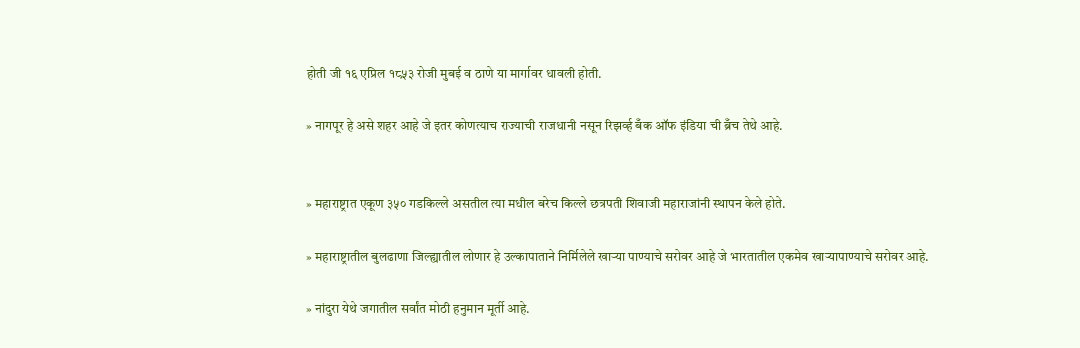होती जी १६ एप्रिल १८५३ रोजी मुबई व ठाणे या मार्गावर धावली होती.

» नागपूर हे असे शहर आहे जे इतर कोणत्याच राज्याची राजधानी नसून रिझर्व्ह बँक ऑफ इंडिया ची ब्रँच तेथे आहे.


» महाराष्ट्रात एकूण ३५० गडकिल्ले असतील त्या मधील बरेच किल्ले छत्रपती शिवाजी महाराजांनी स्थापन केले होते.

» महाराष्ट्रातील बुलढाणा जिल्ह्यातील लोणार हे उल्कापाताने निर्मिलेले खाऱ्या पाण्याचे सरोवर आहे जे भारतातील एकमेव खाऱ्यापाण्याचे सरोवर आहे.

» नांदुरा येथे जगातील सर्वांत मोठी हनुमान मूर्ती आहे.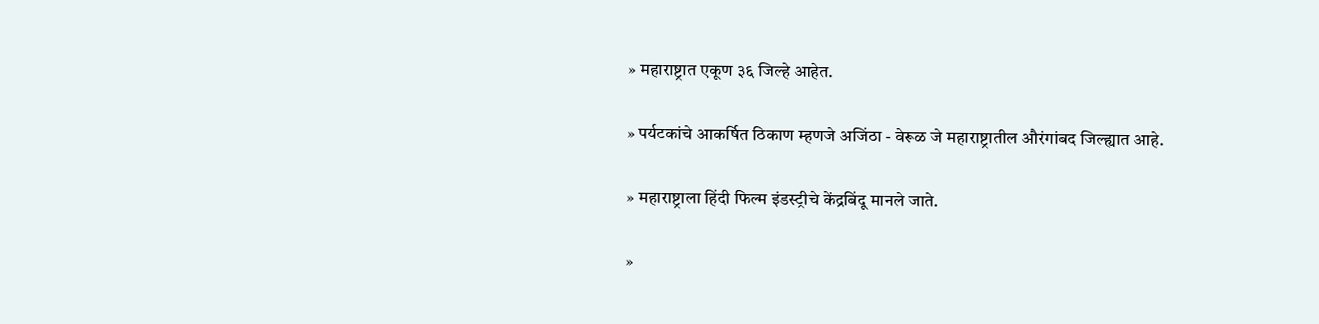» महाराष्ट्रात एकूण ३६ जिल्हे आहेत.

» पर्यटकांचे आकर्षित ठिकाण म्हणजे अजिंठा - वेरूळ जे महाराष्ट्रातील औरंगांबद जिल्ह्यात आहे.

» महाराष्ट्राला हिंदी फिल्म इंडस्ट्रीचे केंद्रबिंदू मानले जाते.

»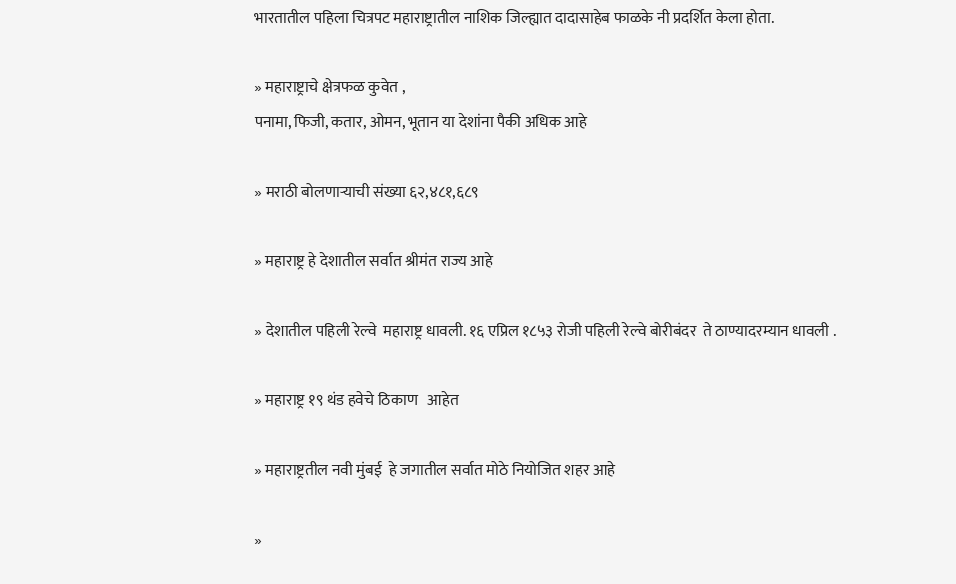भारतातील पहिला चित्रपट महाराष्ट्रातील नाशिक जिल्ह्यात दादासाहेब फाळके नी प्रदर्शित केला होता.

» महाराष्ट्राचे क्षेत्रफळ कुवेत ,
पनामा, फिजी, कतार, ओमन, भूतान या देशांना पैकी अधिक आहे

» मराठी बोलणाऱ्याची संख्या ६२,४८१,६८९

» महाराष्ट्र हे देशातील सर्वात श्रीमंत राज्य आहे

» देशातील पहिली रेल्वे  महाराष्ट्र धावली. १६ एप्रिल १८५३ रोजी पहिली रेल्वे बोरीबंदर  ते ठाण्यादरम्यान धावली .

» महाराष्ट्र १९ थंड हवेचे ठिकाण   आहेत

» महाराष्ट्रतील नवी मुंबई  हे जगातील सर्वात मोठे नियोजित शहर आहे

»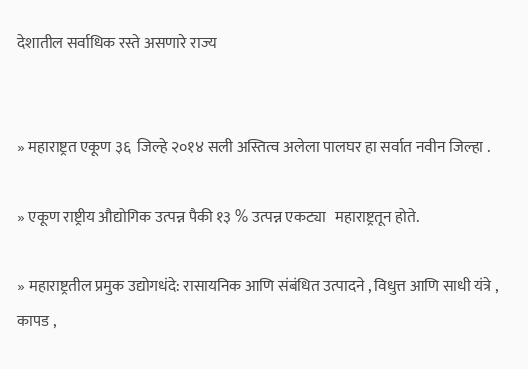देशातील सर्वाधिक रस्ते असणारे राज्य


» महाराष्ट्रत एकूण ३६  जिल्हे २०१४ सली अस्तित्व अलेला पालघर हा सर्वात नवीन जिल्हा .

» एकूण राष्ट्रीय औद्योगिक उत्पन्न पैकी १३ % उत्पन्न एकट्या   महाराष्ट्रतून होते.

» महाराष्ट्रतील प्रमुक उद्योगधंदे: रासायनिक आणि संबंधित उत्पादने , विधुत्त आणि साधी यंत्रे , कापड ,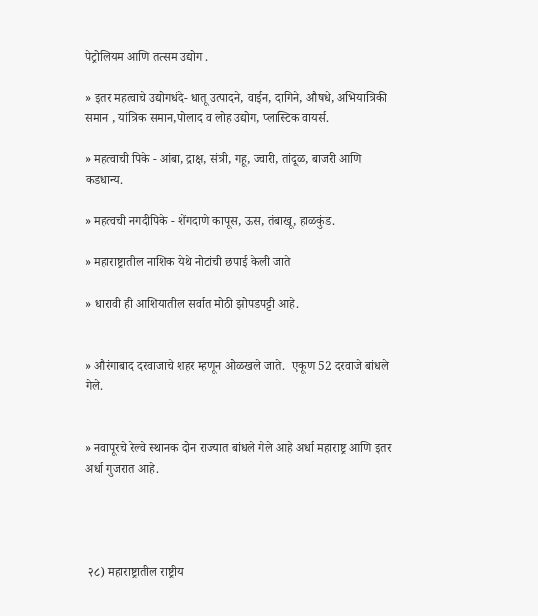पेट्रोलियम आणि तत्सम उद्योग .

» इतर महत्वाचे उद्योगधंदे- धातू उत्पादने, वाईन, दागिने, औषधे, अभियात्रिकी समान , यांत्रिक समान,पोलाद व लोह उद्योग, प्लास्टिक वायर्स.

» महत्वाची पिके - आंबा, द्राक्ष, संत्री, गहू, ज्वारी, तांदूळ, बाजरी आणि कडधान्य.

» महत्वची नगदीपिके - शेंगदाणे कापूस, ऊस, तंबाखू, हाळकुंड.

» महाराष्ट्रातील नाशिक येथे नोटांची छपाई केली जाते

» धारावी ही आशियातील सर्वात मोठी झोपडपट्टी आहे.


» औरंगाबाद दरवाजाचे शहर म्हणून ओळखले जाते.  एकूण 52 दरवाजे बांधले गेले.


» नवापूरचे रेल्वे स्थानक दोन राज्यात बांधले गेले आहे अर्धा महाराष्ट्र आणि इतर अर्धा गुजरात आहे.




 २८) महाराष्ट्रातील राष्ट्रीय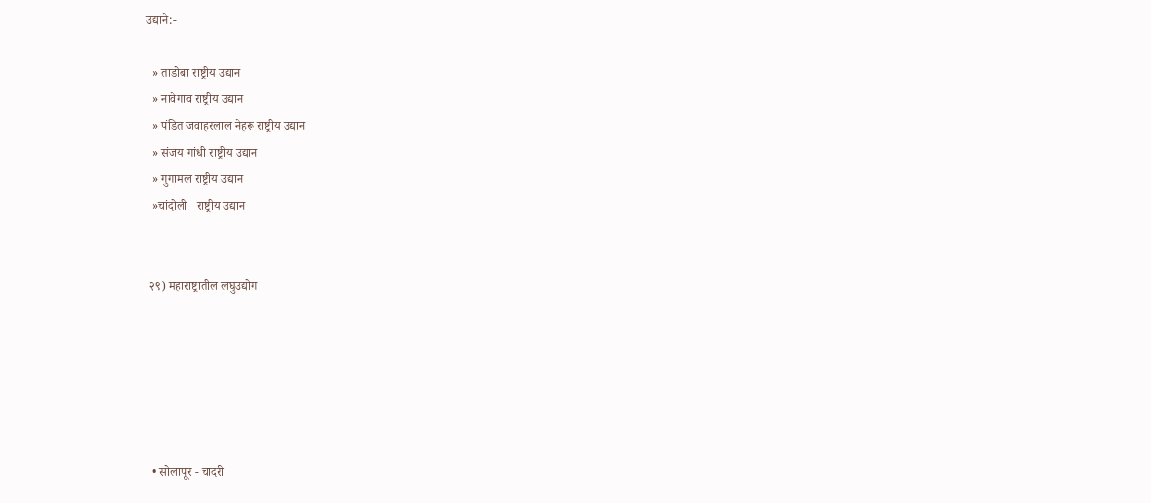उद्याने:-

  » ताडोबा राष्ट्रीय उद्यान
  » नावेगाव राष्ट्रीय उद्यान
  » पंडित जवाहरलाल नेहरू राष्ट्रीय उद्यान
  » संजय गांधी राष्ट्रीय उद्यान
  » गुगामल राष्ट्रीय उद्यान
  »चांदोली   राष्ट्रीय उद्यान


 २९) महाराष्ट्रातील लघुउद्योग






  • सोलापूर - चादरी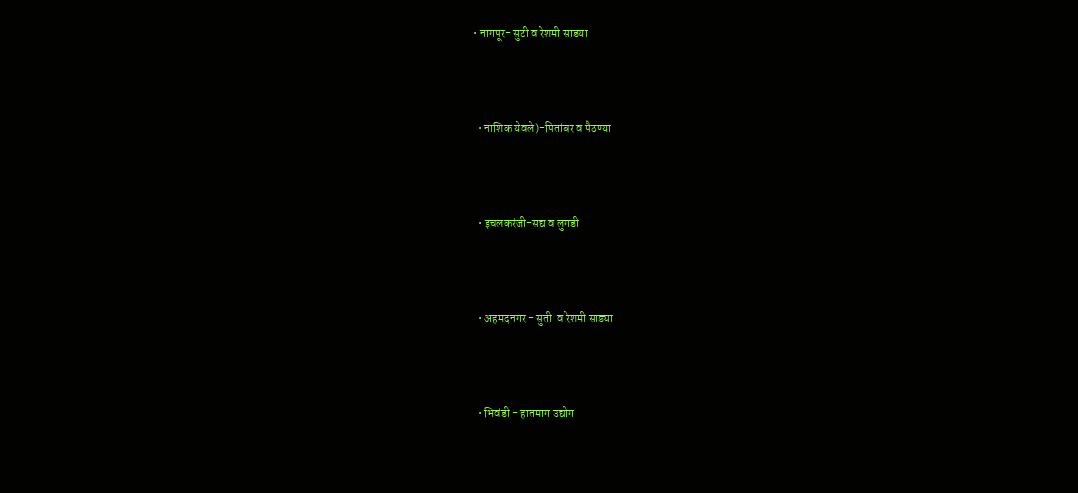• नागपूर- सुटी व रेशमी साडया




  • नाशिक येवले)-पितांबर व पैठण्या




  • इचलकरंजी-सद्य व लुगडी




  • अहमदनगर - सुती  व रेशमी साड्या




  • भिवंडी - हातमाग उद्योग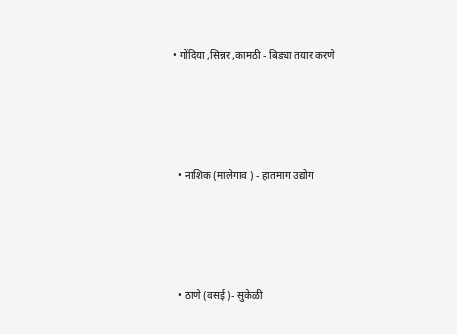• गोंदिया ,सिन्नर ,कामठी - बिड्या तयार करणे




  • नाशिक (मालेगाव ) - हातमाग उद्योग




  • ठाणे (वसई )- सुकेळी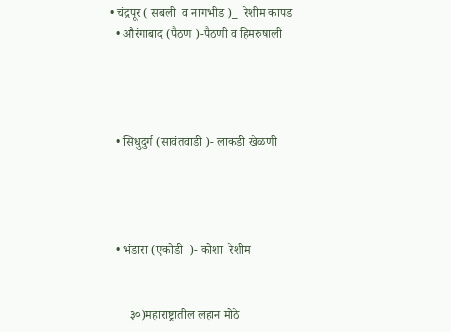• चंद्रपूर ( सबली  व नागभीड )_  रेशीम कापड
  • औरंगाबाद (पैठण )-पैठणी व हिमरुषाली




  • सिधुदुर्ग (सावंतवाडी )- लाकडी खेळणी




  • भंडारा (एकोडी  )- कोशा  रेशीम


      ३०)महाराष्ट्रातील लहान मोठे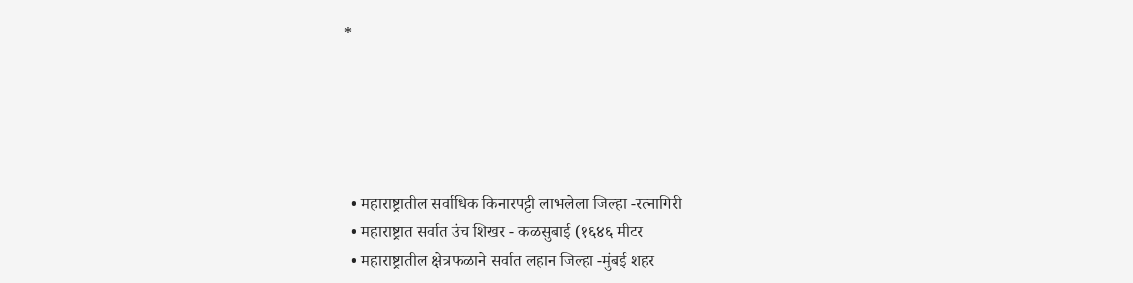*





  • महाराष्ट्रातील सर्वाधिक किनारपट्टी लाभलेला जिल्हा -रत्नागिरी
  • महाराष्ट्रात सर्वात उंच शिखर - कळसुबाई (१६४६ मीटर
  • महाराष्ट्रातील क्षेत्रफळाने सर्वात लहान जिल्हा -मुंबई शहर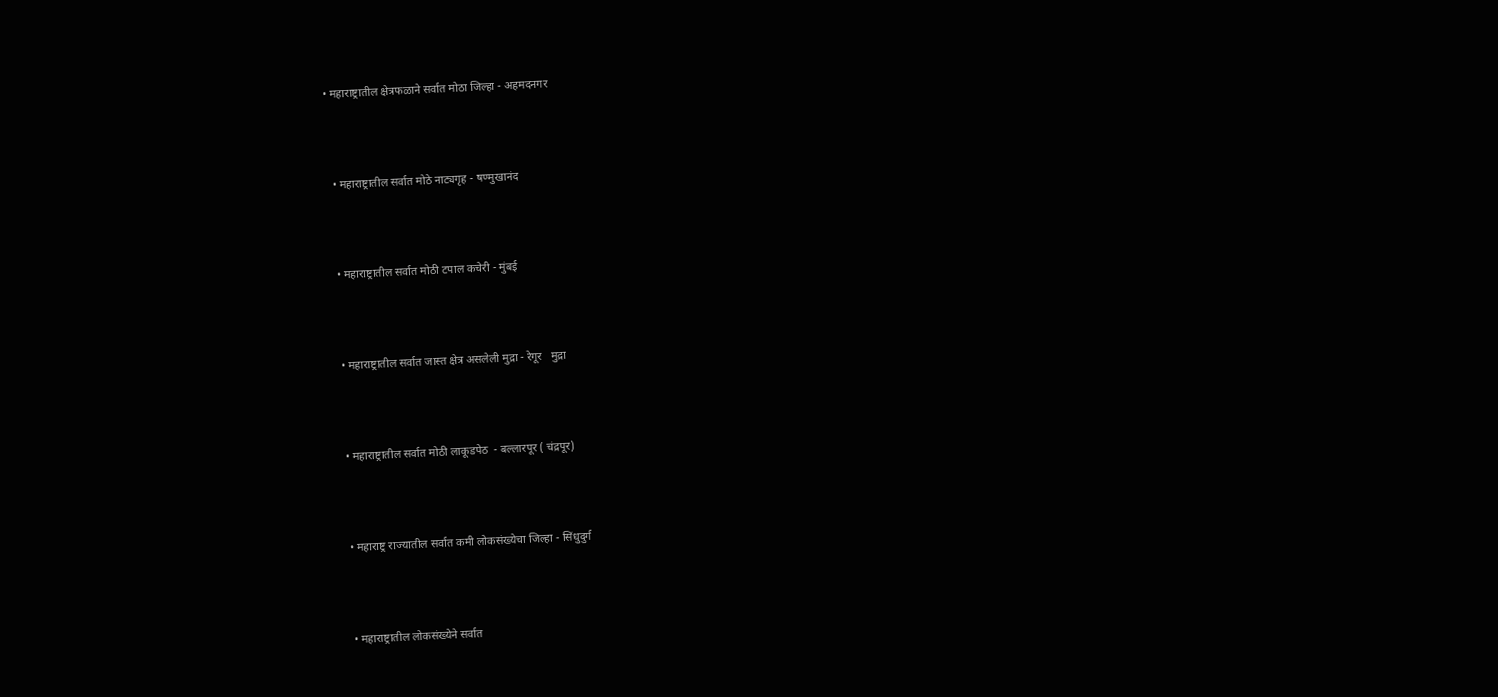• महाराष्ट्रातील क्षेत्रफळाने सर्वात मोठा जिल्हा - अहमदनगर




  • महाराष्ट्रातील सर्वात मोठे नाट्यगृह - षण्मुखानंद




  • महाराष्ट्रातील सर्वात मोठी टपाल कचेरी - मुंबई




  • महाराष्ट्रातील सर्वात जास्त क्षेत्र असलेली मुद्रा - रेगूर   मुद्रा




  • महाराष्ट्रातील सर्वात मोठी लाकूडपेठ  - बल्लारपूर ( चंद्रपूर)




  • महाराष्ट्र राज्यातील सर्वात कमी लोकसंख्येचा जिल्हा - सिंधुदुर्ग




  • महाराष्ट्रातील लोकसंख्येने सर्वात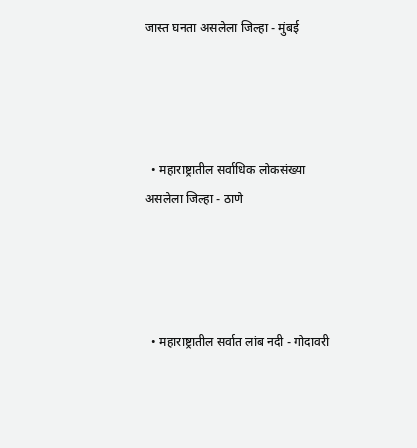जास्त घनता असलेला जिल्हा - मुंबई




  • महाराष्ट्रातील सर्वाधिक लोकसंख्या असलेला जिल्हा - ठाणे




  • महाराष्ट्रातील सर्वात लांब नदी - गोदावरी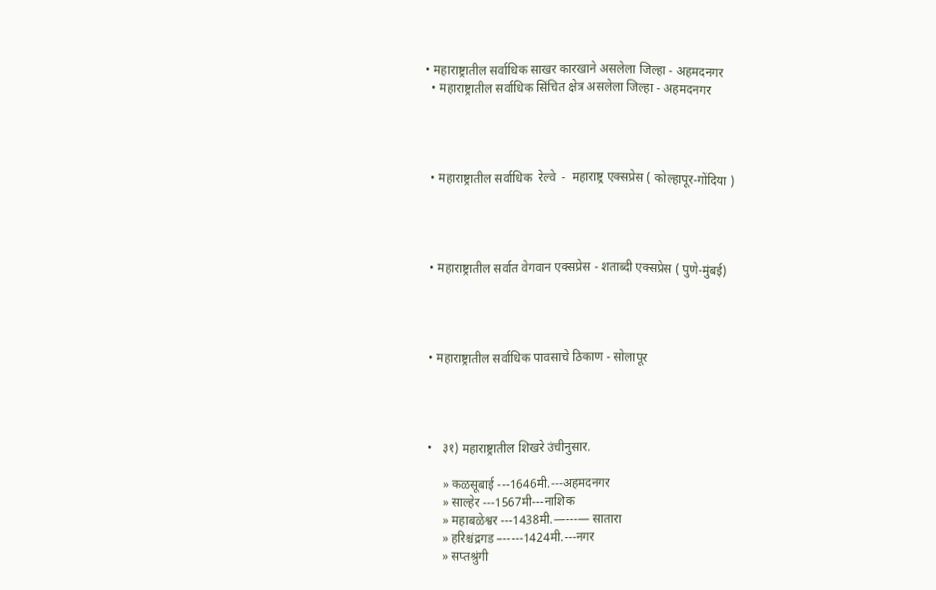• महाराष्ट्रातील सर्वाधिक साखर कारखाने असलेला जिल्हा - अहमदनगर
  • महाराष्ट्रातील सर्वाधिक सिंचित क्षेत्र असलेला जिल्हा - अहमदनगर




  • महाराष्ट्रातील सर्वाधिक  रेल्वे  -  महाराष्ट्र एक्सप्रेस ( कोल्हापूर-गोंदिया )




  • महाराष्ट्रातील सर्वात वेगवान एक्सप्रेस - शताब्दी एक्सप्रेस ( पुणे-मुंबई)




  • महाराष्ट्रातील सर्वाधिक पावसाचे ठिकाण - सोलापूर




  •   ३१) महाराष्ट्रातील शिखरे उंचीनुसार.

       » कळसूबाई ---1646मी.---अहमदनगर
       » साल्हेर ---1567मी---नाशिक
       » महाबळेश्वर ---1438मी.—---— सातारा
       » हरिश्चंद्रगड –-----1424मी.---नगर
       » सप्तश्रुंगी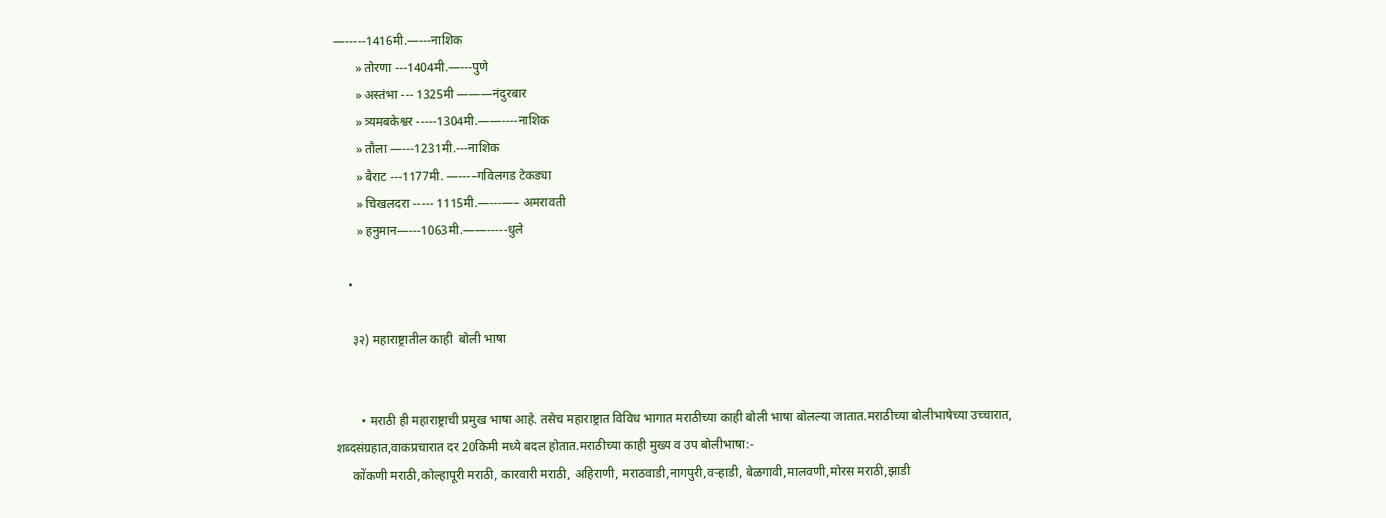—-----1416मी.—---नाशिक
       » तोरणा ---1404मी.—---पुणे
       » अस्तंभा --- 1325मी ———नंदुरबार
       » त्र्यमबकेश्वर -----1304मी.——----नाशिक
       » तौला —---1231मी.---नाशिक
       » बैराट ---1177मी. —---–गविलगड टेकड्या
       » चिखलदरा ----- 1115मी.—---—– अमरावती
       » हनुमान—---1063मी.——-----धुले

    •

     ३२) महाराष्ट्रातील काही  बोली भाषा


        • मराठी ही महाराष्ट्राची प्रमुख भाषा आहे. तसेच महाराष्ट्रात विविध भागात मराठीच्या काही बोली भाषा बोलल्या जातात.मराठीच्या बोलीभाषेच्या उच्चारात, शब्दसंग्रहात,वाकप्रचारात दर 20किमी मध्ये बदल होतात.मराठीच्या काही मुख्य व उप बोलीभाषा:-
     कोंकणी मराठी,कोल्हापूरी मराठी, कारवारी मराठी, अहिराणी, मराठवाडी,नागपुरी,वऱ्हाडी, बेळगावी,मालवणी,मोरस मराठी,झाडी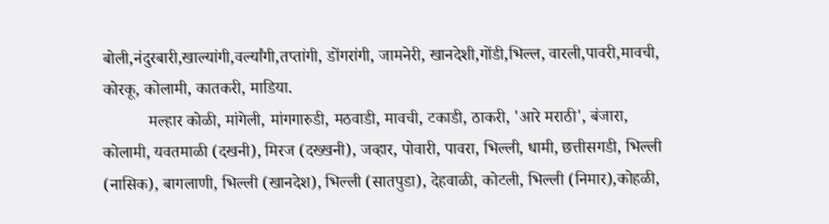बोली,नंदुरबारी,खाल्यांगी,वर्ल्यांगी,तप्तांगी, डोंगरांगी, जामनेरी, खानदेशी,गोंडी,भिल्ल, वारली,पावरी,मावची, कोरकू, कोलामी, कातकरी, माडिया.
           मल्हार कोळी, मांगेली, मांगगारुडी, मठवाडी, मावची, टकाडी, ठाकरी, 'आरे मराठी', बंजारा, कोलामी, यवतमाळी (दखनी), मिरज (दख्खनी), जव्हार, पोवारी, पावरा, भिल्ली, धामी, छत्तीसगडी, भिल्ली (नासिक), बागलाणी, भिल्ली (खानदेश), भिल्ली (सातपुडा), देहवाळी, कोटली, भिल्ली (निमार),कोहळी,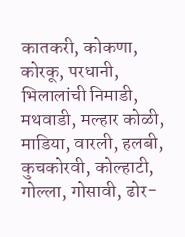कातकरी, कोकणा, कोरकू, परधानी, भिलालांची निमाडी, मथवाडी, मल्हार कोळी, माडिया, वारली, हलबी, कुचकोरवी, कोल्हाटी, गोल्ला, गोसावी, ढोर-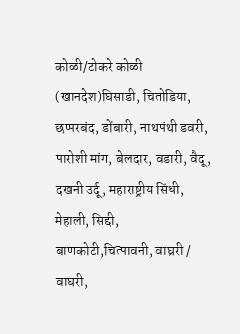कोळी/टोकरे कोळी (खानदेश)घिसाडी, चितोडिया, छप्परबंद, डोंबारी, नाथपंथी डवरी, पारोशी मांग, बेलदार, वडारी, वैदू, दखनी उर्दू, महाराष्ट्रीय सिंधी, मेहाली, सिद्दी, बाणकोटी,चित्पावनी, वाघ्ररी / वाघरी,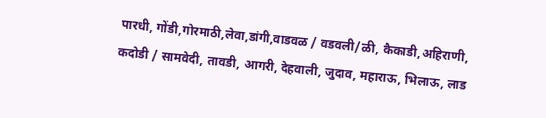पारधी, गोंडी,गोरमाठी,लेवा,डांगी,वाडवळ / वडवली/ळी, कैकाडी,अहिराणी, कदोडी / सामवेदी, तावडी, आगरी, देहवाली, जुदाव, महाराऊ, भिलाऊ, लाड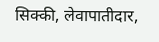सिक्की, लेवापातीदार,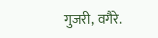गुजरी, वगैरे.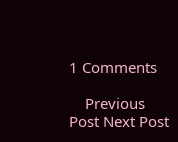1 Comments

    Previous Post Next Post